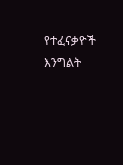የተፈናቃዮች እንግልት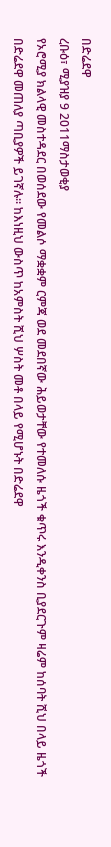በድሬደዋ
ረቡዕ፣ ሚያዝያ 9 2011ማስታወቂያ
የኦሮሚያ ክልላዊ መስተዳደር በወሰደው የመልሶ ማቋቋም ርምጃ ወደ መደበኛው ሕይወታቸው የተመለሱ ዜጎች ቁጥሩ እንዲቀንስ ቢያደርጉም ዛሬም ከሰባት ሺህ በላይ ዜጎች በድሬደዋ መጠለያ ጣቢያዎች ይገኛሉ። ከእነዚህ ውስጥ ከአምስት ሺህ ሦስት መቶ በላይ የሚሆኑት በድሬደዋ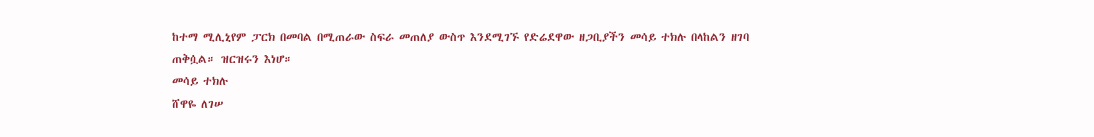ከተማ ሚሊኒየም ፓርክ በመባል በሚጠራው ስፍራ መጠለያ ውስጥ እንደሚገኙ የድሬደዋው ዘጋቢያችን መሳይ ተክሉ በላከልን ዘገባ ጠቅሷል። ዝርዝሩን እነሆ።
መሳይ ተክሉ
ሸዋዬ ለገሠ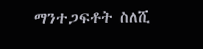ማንተጋፍቶት ስለሺ